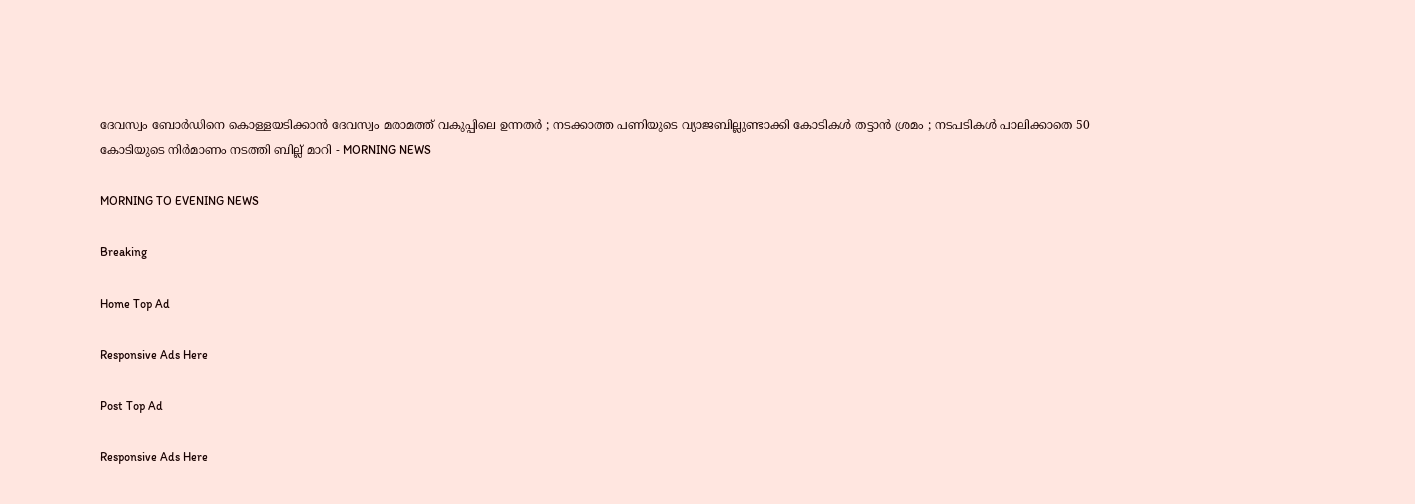ദേവസ്വം ബോര്‍ഡിനെ കൊള്ളയടിക്കാന്‍ ദേവസ്വം മരാമത്ത് വകുപ്പിലെ ഉന്നതര്‍ ; നടക്കാത്ത പണിയുടെ വ്യാജബില്ലുണ്ടാക്കി കോടികള്‍ തട്ടാന്‍ ശ്രമം ; നടപടികള്‍ പാലിക്കാതെ 50 കോടിയുടെ നിര്‍മാണം നടത്തി ബില്ല് മാറി - MORNING NEWS

MORNING TO EVENING NEWS

Breaking

Home Top Ad

Responsive Ads Here

Post Top Ad

Responsive Ads Here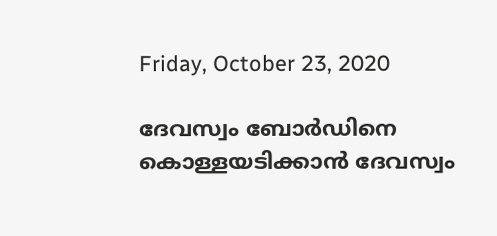Friday, October 23, 2020

ദേവസ്വം ബോര്‍ഡിനെ കൊള്ളയടിക്കാന്‍ ദേവസ്വം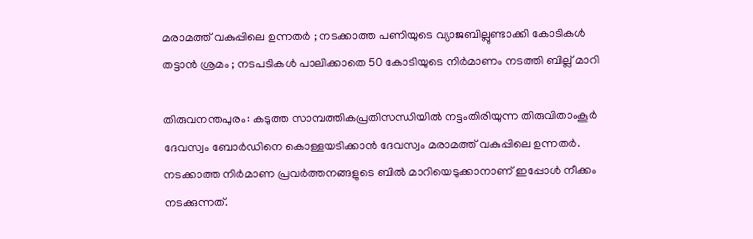മരാമത്ത് വകുപ്പിലെ ഉന്നതര്‍ ; നടക്കാത്ത പണിയുടെ വ്യാജബില്ലുണ്ടാക്കി കോടികള്‍ തട്ടാന്‍ ശ്രമം ; നടപടികള്‍ പാലിക്കാതെ 50 കോടിയുടെ നിര്‍മാണം നടത്തി ബില്ല് മാറി

തിരുവനന്തപുരം: കടുത്ത സാമ്പത്തികപ്രതിസന്ധിയില്‍ നട്ടംതിരിയുന്ന തിരുവിതാംകൂര്‍ ദേവസ്വം ബോര്‍ഡിനെ കൊള്ളയടിക്കാന്‍ ദേവസ്വം മരാമത്ത് വകുപ്പിലെ ഉന്നതര്‍. നടക്കാത്ത നിര്‍മാണ പ്രവര്‍ത്തനങ്ങളുടെ ബില്‍ മാറിയെടുക്കാനാണ് ഇപ്പോള്‍ നീക്കം നടക്കുന്നത്.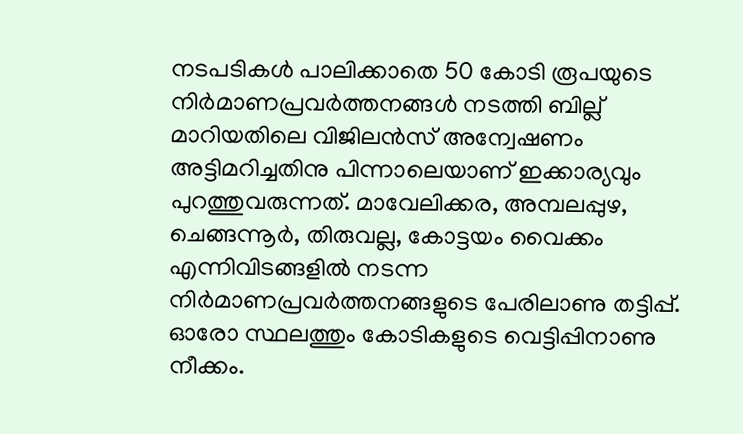നടപടികള്‍ പാലിക്കാതെ 50 കോടി രൂപയുടെ നിര്‍മാണപ്രവര്‍ത്തനങ്ങള്‍ നടത്തി ബില്ല് മാറിയതിലെ വിജിലന്‍സ് അന്വേഷണം അട്ടിമറിച്ചതിനു പിന്നാലെയാണ് ഇക്കാര്യവും പുറത്തുവരുന്നത്. മാവേലിക്കര, അമ്പലപ്പുഴ, ചെങ്ങന്നൂര്‍, തിരുവല്ല, കോട്ടയം വൈക്കം എന്നിവിടങ്ങളില്‍ നടന്ന നിര്‍മാണപ്രവര്‍ത്തനങ്ങളുടെ പേരിലാണു തട്ടിപ്പ്. ഓരോ സ്ഥലത്തും കോടികളുടെ വെട്ടിപ്പിനാണു നീക്കം.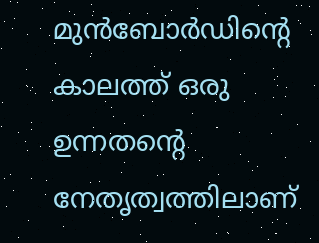മുന്‍ബോര്‍ഡിന്റെ കാലത്ത് ഒരു ഉന്നതന്റെ നേതൃത്വത്തിലാണ്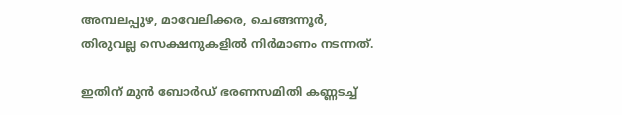അമ്പലപ്പുഴ, മാവേലിക്കര, ചെങ്ങന്നൂര്‍, തിരുവല്ല സെക്ഷനുകളില്‍ നിര്‍മാണം നടന്നത്.

ഇതിന് മുന്‍ ബോര്‍ഡ് ഭരണസമിതി കണ്ണടച്ച്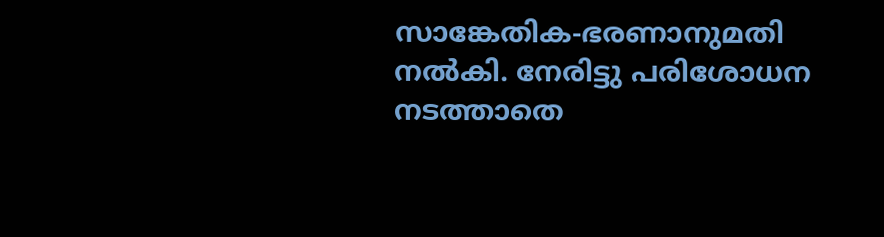സാങ്കേതിക-ഭരണാനുമതി നല്‍കി. നേരിട്ടു പരിശോധന നടത്താതെ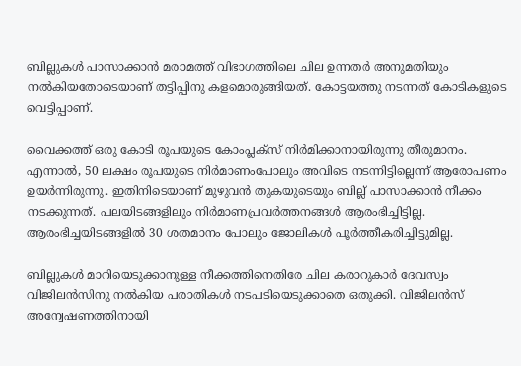ബില്ലുകള്‍ പാസാക്കാന്‍ മരാമത്ത് വിഭാഗത്തിലെ ചില ഉന്നതര്‍ അനുമതിയും നല്‍കിയതോടെയാണ് തട്ടിപ്പിനു കളമൊരുങ്ങിയത്. കോട്ടയത്തു നടന്നത് കോടികളുടെ വെട്ടിപ്പാണ്.

വൈക്കത്ത് ഒരു കോടി രൂപയുടെ കോംപ്ലക്‌സ് നിര്‍മിക്കാനായിരുന്നു തീരുമാനം. എന്നാല്‍, 50 ലക്ഷം രൂപയുടെ നിര്‍മാണംപോലും അവിടെ നടന്നിട്ടില്ലെന്ന് ആരോപണം ഉയര്‍ന്നിരുന്നു. ഇതിനിടെയാണ് മുഴുവന്‍ തുകയുടെയും ബില്ല് പാസാക്കാന്‍ നീക്കം നടക്കുന്നത്. പലയിടങ്ങളിലും നിര്‍മാണപ്രവര്‍ത്തനങ്ങള്‍ ആരംഭിച്ചിട്ടില്ല. ആരംഭിച്ചയിടങ്ങളില്‍ 30 ശതമാനം പോലും ജോലികള്‍ പൂര്‍ത്തീകരിച്ചിട്ടുമില്ല.

ബില്ലുകള്‍ മാറിയെടുക്കാനുള്ള നീക്കത്തിനെതിരേ ചില കരാറുകാര്‍ ദേവസ്വം വിജിലന്‍സിനു നല്‍കിയ പരാതികള്‍ നടപടിയെടുക്കാതെ ഒതുക്കി. വിജിലന്‍സ് അന്വേഷണത്തിനായി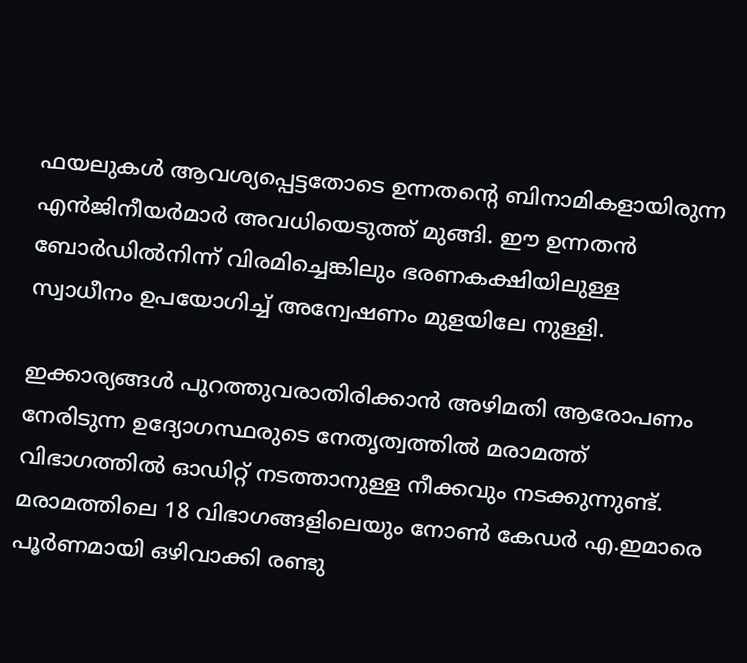ഫയലുകള്‍ ആവശ്യപ്പെട്ടതോടെ ഉന്നതന്റെ ബിനാമികളായിരുന്ന എന്‍ജിനീയര്‍മാര്‍ അവധിയെടുത്ത് മുങ്ങി. ഈ ഉന്നതന്‍ ബോര്‍ഡില്‍നിന്ന് വിരമിച്ചെങ്കിലും ഭരണകക്ഷിയിലുള്ള സ്വാധീനം ഉപയോഗിച്ച് അന്വേഷണം മുളയിലേ നുള്ളി.

ഇക്കാര്യങ്ങള്‍ പുറത്തുവരാതിരിക്കാന്‍ അഴിമതി ആരോപണം നേരിടുന്ന ഉദ്യോഗസ്ഥരുടെ നേതൃത്വത്തില്‍ മരാമത്ത് വിഭാഗത്തില്‍ ഓഡിറ്റ് നടത്താനുള്ള നീക്കവും നടക്കുന്നുണ്ട്. മരാമത്തിലെ 18 വിഭാഗങ്ങളിലെയും നോണ്‍ കേഡര്‍ എ.ഇമാരെ പൂര്‍ണമായി ഒഴിവാക്കി രണ്ടു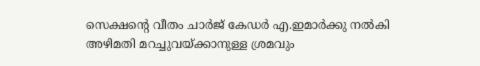സെക്ഷന്റെ വീതം ചാര്‍ജ് കേഡര്‍ എ.ഇമാര്‍ക്കു നല്‍കി അഴിമതി മറച്ചുവയ്ക്കാനുള്ള ശ്രമവും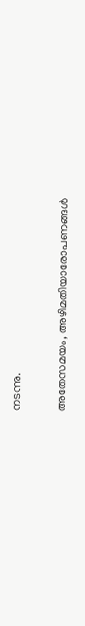നടന്നു.

അതേസമയം, അഴിമതിയാരോപണങ്ങള്‍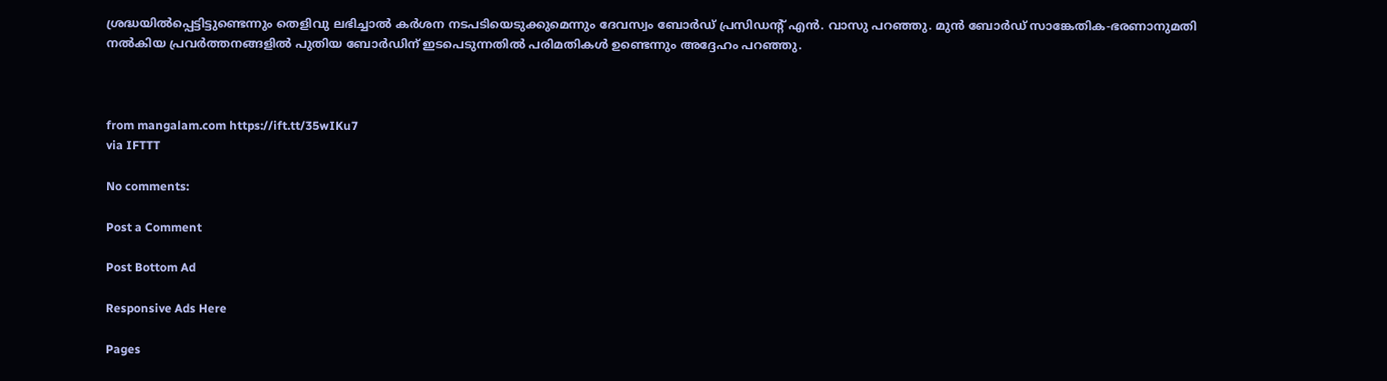ശ്രദ്ധയില്‍പ്പെട്ടിട്ടുണ്ടെന്നും തെളിവു ലഭിച്ചാല്‍ കര്‍ശന നടപടിയെടുക്കുമെന്നും ദേവസ്വം ബോര്‍ഡ് പ്രസിഡന്റ് എന്‍. വാസു പറഞ്ഞു. മുന്‍ ബോര്‍ഡ് സാങ്കേതിക-ഭരണാനുമതി നല്‍കിയ പ്രവര്‍ത്തനങ്ങളില്‍ പുതിയ ബോര്‍ഡിന് ഇടപെടുന്നതില്‍ പരിമതികള്‍ ഉണ്ടെന്നും അദ്ദേഹം പറഞ്ഞു.



from mangalam.com https://ift.tt/35wIKu7
via IFTTT

No comments:

Post a Comment

Post Bottom Ad

Responsive Ads Here

Pages